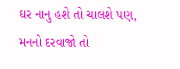ઘર નાનુ હશે તો ચાલશે પણ, મનનો દરવાજો તો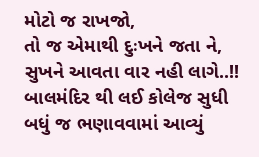મોટો જ રાખજો,
તો જ એમાથી દુઃખને જતા ને, સુખને આવતા વાર નહી લાગે..!!
બાલમંદિર થી લઈ કોલેજ સુધી
બધું જ ભણાવવામાં આવ્યું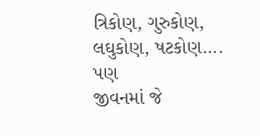ત્રિકોણ, ગુરુકોણ, લઘુકોણ, ષટકોણ....
પણ
જીવનમાં જે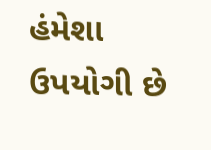હંમેશા ઉપયોગી છે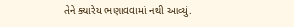તેને ક્યારેય ભણાવવામાં નથી આવ્યું.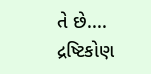તે છે.... દ્રષ્ટિકોણ